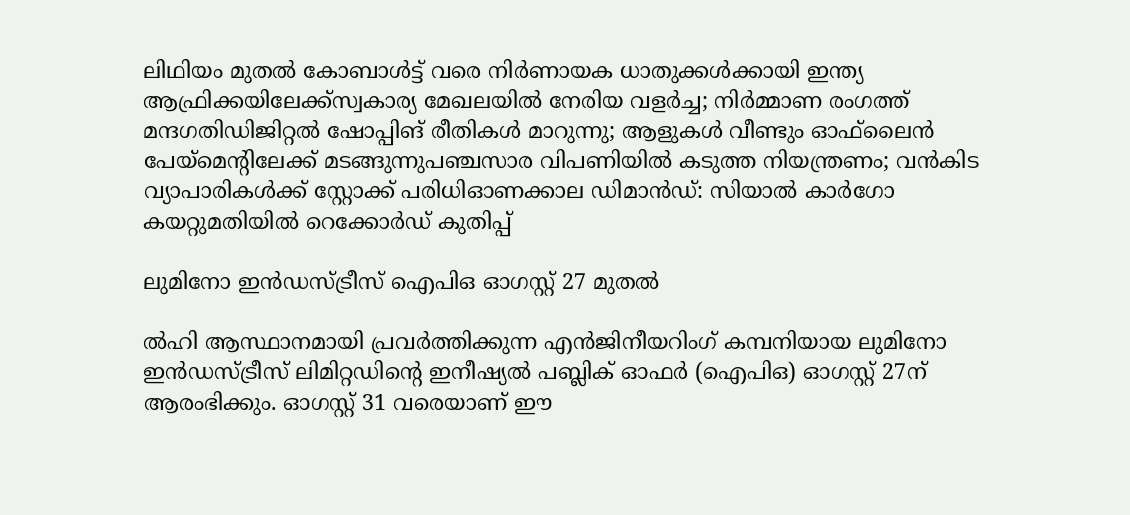ലിഥിയം മുതൽ കോബാൾട്ട് വരെ നിർണായക ധാതുക്കൾക്കായി ഇന്ത്യ ആഫ്രിക്കയിലേക്ക്സ്വകാര്യ മേഖലയില്‍ നേരിയ വളര്‍ച്ച; നിര്‍മ്മാണ രംഗത്ത് മന്ദഗതിഡിജിറ്റൽ ഷോപ്പിങ് രീതികൾ മാറുന്നു; ആളുകൾ വീണ്ടും ഓഫ്‌ലൈൻ പേയ്മെന്‍റിലേക്ക് മടങ്ങുന്നുപഞ്ചസാര വിപണിയില്‍ കടുത്ത നിയന്ത്രണം; വന്‍കിട വ്യാപാരികള്‍ക്ക് സ്റ്റോക്ക് പരിധിഓണക്കാല ഡിമാൻഡ്: സിയാൽ കാർഗോ കയറ്റുമതിയിൽ റെക്കോർഡ് കുതിപ്പ്

ലുമിനോ ഇന്‍ഡസ്‌ട്രീസ്‌ ഐപിഒ ഓഗസ്റ്റ്‌ 27 മുതല്‍

ല്‍ഹി ആസ്ഥാനമായി പ്രവര്‍ത്തിക്കുന്ന എന്‍ജിനീയറിംഗ്‌ കമ്പനിയായ ലുമിനോ ഇന്‍ഡസ്‌ട്രീസ്‌ ലിമിറ്റഡിന്റെ ഇനീഷ്യല്‍ പബ്ലിക്‌ ഓഫര്‍ (ഐപിഒ) ഓഗസ്റ്റ്‌ 27ന്‌ ആരംഭിക്കും. ഓഗസ്റ്റ്‌ 31 വരെയാണ്‌ ഈ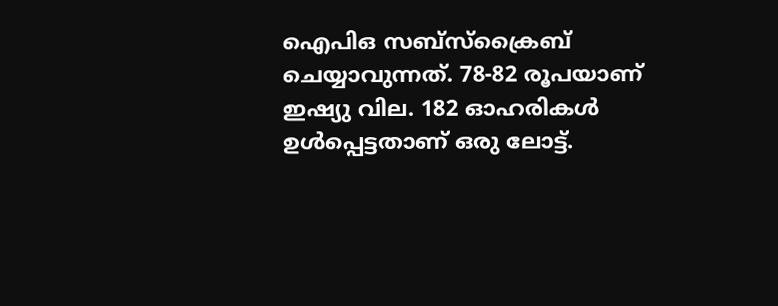ഐപിഒ സബ്‌സ്‌ക്രൈബ്‌ ചെയ്യാവുന്നത്‌. 78-82 രൂപയാണ്‌ ഇഷ്യു വില. 182 ഓഹരികള്‍ ഉള്‍പ്പെട്ടതാണ്‌ ഒരു ലോട്ട്‌.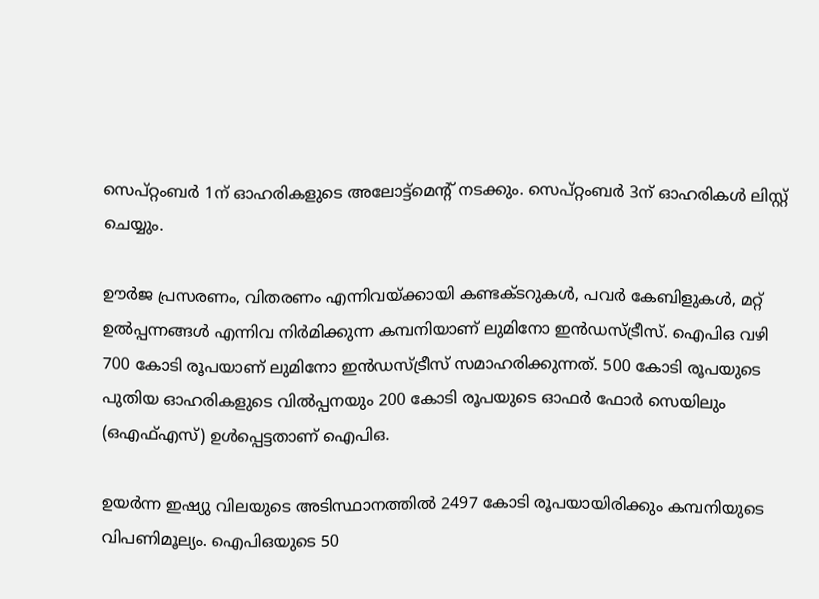സെപ്‌റ്റംബര്‍ 1ന്‌ ഓഹരികളുടെ അലോട്ട്‌മെന്റ്‌ നടക്കും. സെപ്‌റ്റംബര്‍ 3ന്‌ ഓഹരികള്‍ ലിസ്റ്റ്‌ ചെയ്യും.

ഊര്‍ജ പ്രസരണം, വിതരണം എന്നിവയ്‌ക്കായി കണ്ടക്‌ടറുകള്‍, പവര്‍ കേബിളുകള്‍, മറ്റ്‌ ഉല്‍പ്പന്നങ്ങള്‍ എന്നിവ നിര്‍മിക്കുന്ന കമ്പനിയാണ്‌ ലുമിനോ ഇന്‍ഡസ്‌ട്രീസ്‌. ഐപിഒ വഴി 700 കോടി രൂപയാണ്‌ ലുമിനോ ഇന്‍ഡസ്‌ട്രീസ്‌ സമാഹരിക്കുന്നത്‌. 500 കോടി രൂപയുടെ പുതിയ ഓഹരികളുടെ വില്‍പ്പനയും 200 കോടി രൂപയുടെ ഓഫര്‍ ഫോര്‍ സെയിലും (ഒഎഫ്‌എസ്‌) ഉള്‍പ്പെട്ടതാണ്‌ ഐപിഒ.

ഉയര്‍ന്ന ഇഷ്യു വിലയുടെ അടിസ്ഥാനത്തില്‍ 2497 കോടി രൂപയായിരിക്കും കമ്പനിയുടെ വിപണിമൂല്യം. ഐപിഒയുടെ 50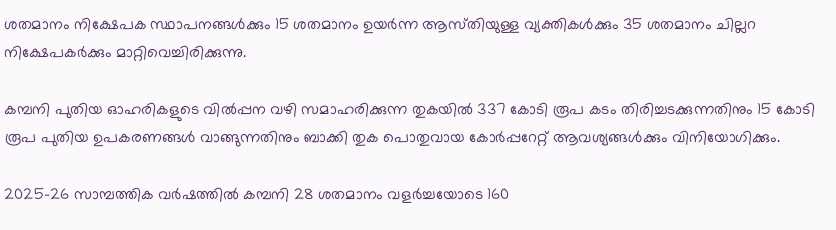ശതമാനം നിക്ഷേപക സ്ഥാപനങ്ങള്‍ക്കും 15 ശതമാനം ഉയര്‍ന്ന ആസ്‌തിയുള്ള വ്യക്തികള്‍ക്കും 35 ശതമാനം ചില്ലറ നിക്ഷേപകര്‍ക്കും മാറ്റിവെച്ചിരിക്കുന്നു.

കമ്പനി പുതിയ ഓഹരികളുടെ വില്‍പ്പന വഴി സമാഹരിക്കുന്ന തുകയില്‍ 337 കോടി രൂപ കടം തിരിച്ചടക്കുന്നതിനും 15 കോടി രൂപ പുതിയ ഉപകരണങ്ങള്‍ വാങ്ങുന്നതിനും ബാക്കി തുക പൊതുവായ കോര്‍പ്പറേറ്റ്‌ ആവശ്യങ്ങള്‍ക്കും വിനിയോഗിക്കും.

2025-26 സാമ്പത്തിക വര്‍ഷത്തില്‍ കമ്പനി 28 ശതമാനം വളര്‍ച്ചയോടെ 160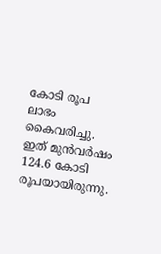കോടി രൂപ ലാഭം കൈവരിച്ചു. ഇത്‌ മുന്‍വര്‍ഷം 124.6 കോടി രൂപയായിരുന്നു.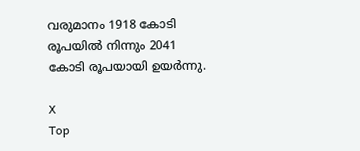വരുമാനം 1918 കോടി രൂപയില്‍ നിന്നും 2041 കോടി രൂപയായി ഉയര്‍ന്നു.

X
Top